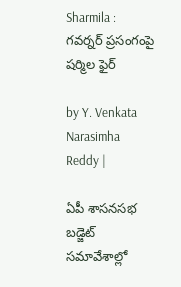Sharmila : గవర్నర్ ప్రసంగంపై షర్మిల ఫైర్

by Y. Venkata Narasimha Reddy |

ఏపీ శాసనసభ బడ్జెట్ సమావేశాల్లో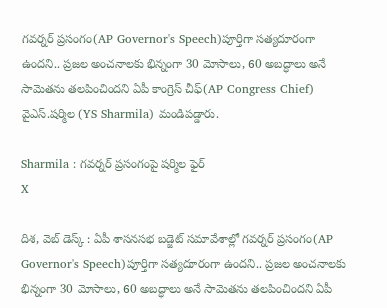గవర్నర్ ప్రసంగం(AP Governor's Speech)పూర్తిగా సత్యదూరంగా ఉందని.. ప్రజల అంచనాలకు భిన్నంగా 30 మోసాలు, 60 అబద్ధాలు అనే సామెతను తలపించిందని ఏపీ కాంగ్రెస్ చీఫ్(AP Congress Chief) వైఎస్.షర్మిల (YS Sharmila) మండిపడ్డారు.

Sharmila : గవర్నర్ ప్రసంగంపై షర్మిల ఫైర్
X

దిశ, వెబ్ డెస్క్ : ఏపీ శాసనసభ బడ్జెట్ సమావేశాల్లో గవర్నర్ ప్రసంగం(AP Governor's Speech)పూర్తిగా సత్యదూరంగా ఉందని.. ప్రజల అంచనాలకు భిన్నంగా 30 మోసాలు, 60 అబద్ధాలు అనే సామెతను తలపించిందని ఏపీ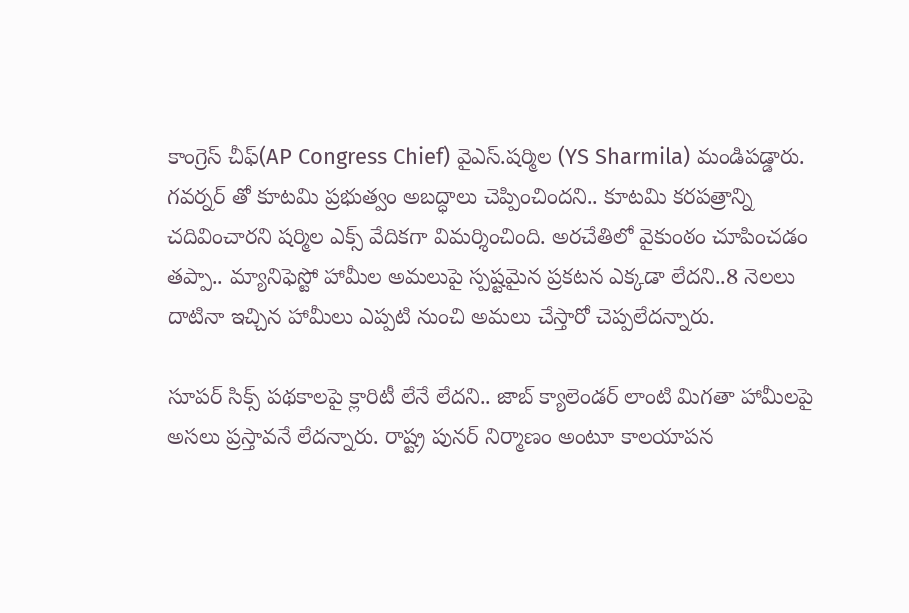కాంగ్రెస్ చీఫ్(AP Congress Chief) వైఎస్.షర్మిల (YS Sharmila) మండిపడ్డారు. గవర్నర్ తో కూటమి ప్రభుత్వం అబద్ధాలు చెప్పించిందని.. కూటమి కరపత్రాన్ని చదివించారని షర్మిల ఎక్స్ వేదికగా విమర్శించింది. అరచేతిలో వైకుంఠం చూపించడం తప్పా.. మ్యానిఫెస్టో హామీల అమలుపై స్పష్టమైన ప్రకటన ఎక్కడా లేదని..8 నెలలు దాటినా ఇచ్చిన హామీలు ఎప్పటి నుంచి అమలు చేస్తారో చెప్పలేదన్నారు.

సూపర్ సిక్స్ పథకాలపై క్లారిటీ లేనే లేదని.. జాబ్ క్యాలెండర్ లాంటి మిగతా హామీలపై అసలు ప్రస్తావనే లేదన్నారు. రాష్ట్ర పునర్ నిర్మాణం అంటూ కాలయాపన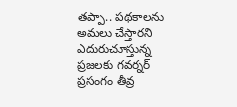తప్పా.. పథకాలను అమలు చేస్తారని ఎదురుచూస్తున్న ప్రజలకు గవర్నర్ ప్రసంగం తీవ్ర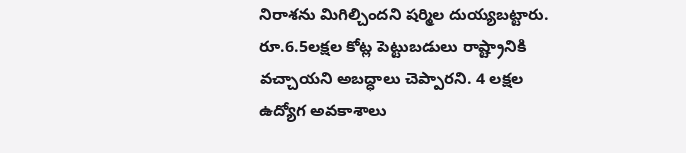నిరాశను మిగిల్చిందని షర్మిల దుయ్యబట్టారు. రూ.6.5లక్షల కోట్ల పెట్టుబడులు రాష్ట్రానికి వచ్చాయని అబద్ధాలు చెప్పారని. 4 లక్షల ఉద్యోగ అవకాశాలు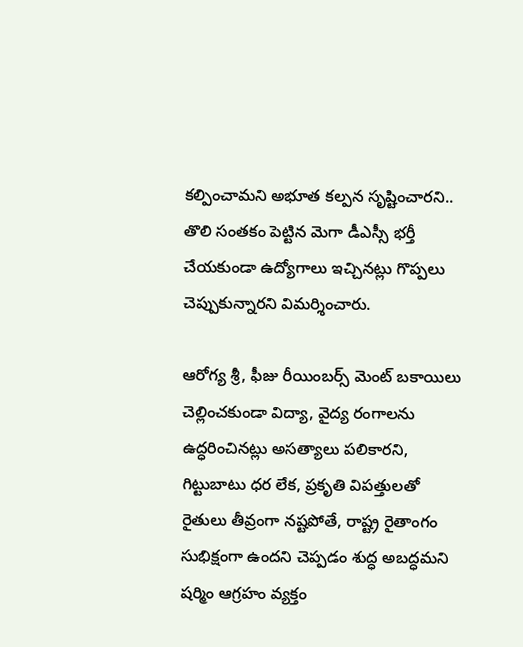కల్పించామని అభూత కల్పన సృష్టించారని.. తొలి సంతకం పెట్టిన మెగా డీఎస్సీ భర్తీ చేయకుండా ఉద్యోగాలు ఇచ్చినట్లు గొప్పలు చెప్పుకున్నారని విమర్శించారు.

ఆరోగ్య శ్రీ, ఫీజు రీయింబర్స్ మెంట్ బకాయిలు చెల్లించకుండా విద్యా, వైద్య రంగాలను ఉద్ధరించినట్లు అసత్యాలు పలికారని, గిట్టుబాటు ధర లేక, ప్రకృతి విపత్తులతో రైతులు తీవ్రంగా నష్టపోతే, రాష్ట్ర రైతాంగం సుభిక్షంగా ఉందని చెప్పడం శుద్ధ అబద్ధమని షర్మిం ఆగ్రహం వ్యక్తం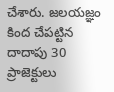చేశారు. జలయజ్ఞం కింద చేపట్టిన దాదాపు 30 ప్రాజెక్టులు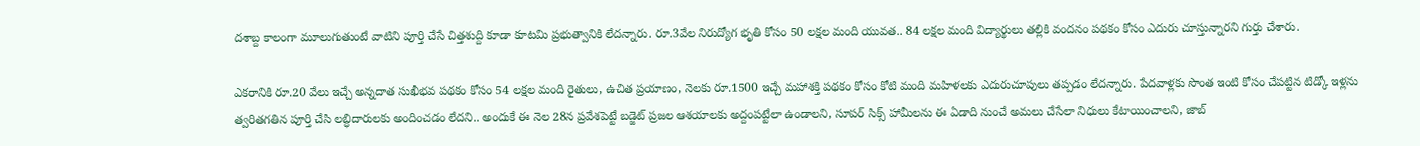దశాబ్ద కాలంగా మూలుగుతుంటే వాటిని పూర్తి చేసే చిత్తశుద్ది కూడా కూటమి ప్రభుత్వానికి లేదన్నారు. రూ.3వేల నిరుద్యోగ భృతి కోసం 50 లక్షల మంది యువత.. 84 లక్షల మంది విద్యార్థులు తల్లికి వందనం పథకం కోసం ఎదురు చూస్తున్నారని గుర్తు చేశారు.

ఎకరానికి రూ.20 వేలు ఇచ్చే అన్నదాత సుఖీభవ పథకం కోసం 54 లక్షల మంది రైతులు, ఉచిత ప్రయాణం, నెలకు రూ.1500 ఇచ్చే మహాశక్తి పథకం కోసం కోటి మంది మహిళలకు ఎదురుచూపులు తప్పడం లేదన్నారు. పేదవాళ్లకు సొంత ఇంటి కోసం చేపట్టిన టిడ్కో ఇళ్లను త్వరితగతిన పూర్తి చేసి లబ్ధిదారులకు అందించడం లేదని.. అందుకే ఈ నెల 28న ప్రవేశపెట్టే బడ్జెట్ ప్రజల ఆశయాలకు అద్దంపట్టేలా ఉండాలని, సూపర్ సిక్స్ హామీలను ఈ ఏడాది నుంచే అమలు చేసేలా నిధులు కేటాయించాలని, జాబ్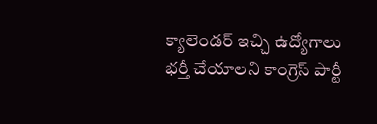క్యాలెండర్ ఇచ్చి ఉద్యోగాలు భర్తీ చేయాలని కాంగ్రెస్ పార్టీ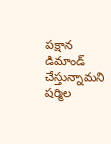పక్షాన డిమాండ్ చేస్తున్నామని షర్మిల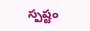స్పష్టం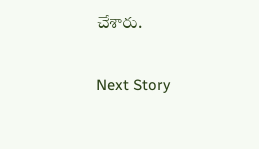చేశారు.

Next Story